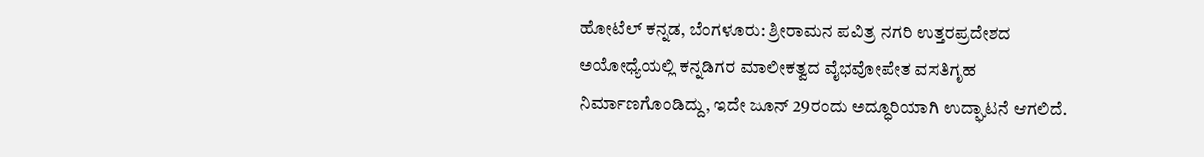ಹೋಟೆಲ್ ಕನ್ನಡ, ಬೆಂಗಳೂರು: ಶ್ರೀರಾಮನ ಪವಿತ್ರ ನಗರಿ ಉತ್ತರಪ್ರದೇಶದ ಅಯೋಧ್ಯೆಯಲ್ಲಿ ಕನ್ನಡಿಗರ ಮಾಲೀಕತ್ವದ ವೈಭವೋಪೇತ ವಸತಿಗೃಹ ನಿರ್ಮಾಣಗೊಂಡಿದ್ದು, ಇದೇ ಜೂನ್ 29ರಂದು ಅದ್ಧೂರಿಯಾಗಿ ಉದ್ಘಾಟನೆ ಆಗಲಿದೆ.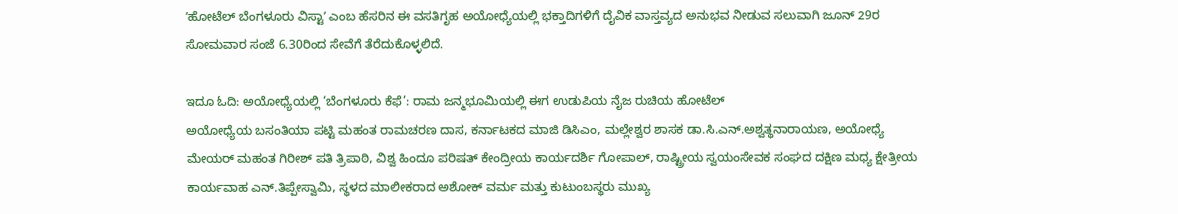ʼಹೋಟೆಲ್ ಬೆಂಗಳೂರು ವಿಸ್ಟಾʼ ಎಂಬ ಹೆಸರಿನ ಈ ವಸತಿಗೃಹ ಅಯೋಧ್ಯೆಯಲ್ಲಿ ಭಕ್ತಾದಿಗಳಿಗೆ ದೈವಿಕ ವಾಸ್ತವ್ಯದ ಅನುಭವ ನೀಡುವ ಸಲುವಾಗಿ ಜೂನ್ 29ರ ಸೋಮವಾರ ಸಂಜೆ 6.30ರಿಂದ ಸೇವೆಗೆ ತೆರೆದುಕೊಳ್ಳಲಿದೆ.

ಇದೂ ಓದಿ: ಅಯೋಧ್ಯೆಯಲ್ಲಿ ‘ಬೆಂಗಳೂರು ಕೆಫೆ’: ರಾಮ ಜನ್ಮಭೂಮಿಯಲ್ಲಿ ಈಗ ಉಡುಪಿಯ ನೈಜ ರುಚಿಯ ಹೋಟೆಲ್
ಅಯೋಧ್ಯೆಯ ಬಸಂತಿಯಾ ಪಟ್ಟಿ ಮಹಂತ ರಾಮಚರಣ ದಾಸ, ಕರ್ನಾಟಕದ ಮಾಜಿ ಡಿಸಿಎಂ, ಮಲ್ಲೇಶ್ವರ ಶಾಸಕ ಡಾ.ಸಿ.ಎನ್.ಅಶ್ವತ್ಥನಾರಾಯಣ, ಅಯೋಧ್ಯೆ ಮೇಯರ್ ಮಹಂತ ಗಿರೀಶ್ ಪತಿ ತ್ರಿಪಾಠಿ, ವಿಶ್ವ ಹಿಂದೂ ಪರಿಷತ್ ಕೇಂದ್ರೀಯ ಕಾರ್ಯದರ್ಶಿ ಗೋಪಾಲ್, ರಾಷ್ಟ್ರೀಯ ಸ್ವಯಂಸೇವಕ ಸಂಘದ ದಕ್ಷಿಣ ಮಧ್ಯ ಕ್ಷೇತ್ರೀಯ ಕಾರ್ಯವಾಹ ಎನ್.ತಿಪ್ಪೇಸ್ವಾಮಿ, ಸ್ಥಳದ ಮಾಲೀಕರಾದ ಅಶೋಕ್ ವರ್ಮ ಮತ್ತು ಕುಟುಂಬಸ್ಥರು ಮುಖ್ಯ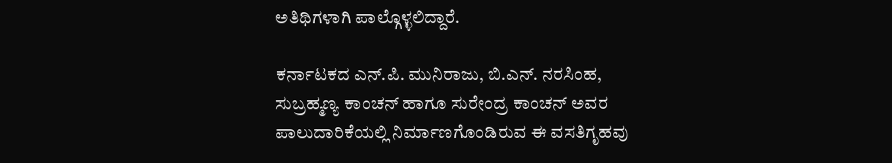ಅತಿಥಿಗಳಾಗಿ ಪಾಲ್ಗೊಳ್ಳಲಿದ್ದಾರೆ.

ಕರ್ನಾಟಕದ ಎನ್.ಪಿ. ಮುನಿರಾಜು, ಬಿ.ಎನ್. ನರಸಿಂಹ, ಸುಬ್ರಹ್ಮಣ್ಯ ಕಾಂಚನ್ ಹಾಗೂ ಸುರೇಂದ್ರ ಕಾಂಚನ್ ಅವರ ಪಾಲುದಾರಿಕೆಯಲ್ಲಿ ನಿರ್ಮಾಣಗೊಂಡಿರುವ ಈ ವಸತಿಗೃಹವು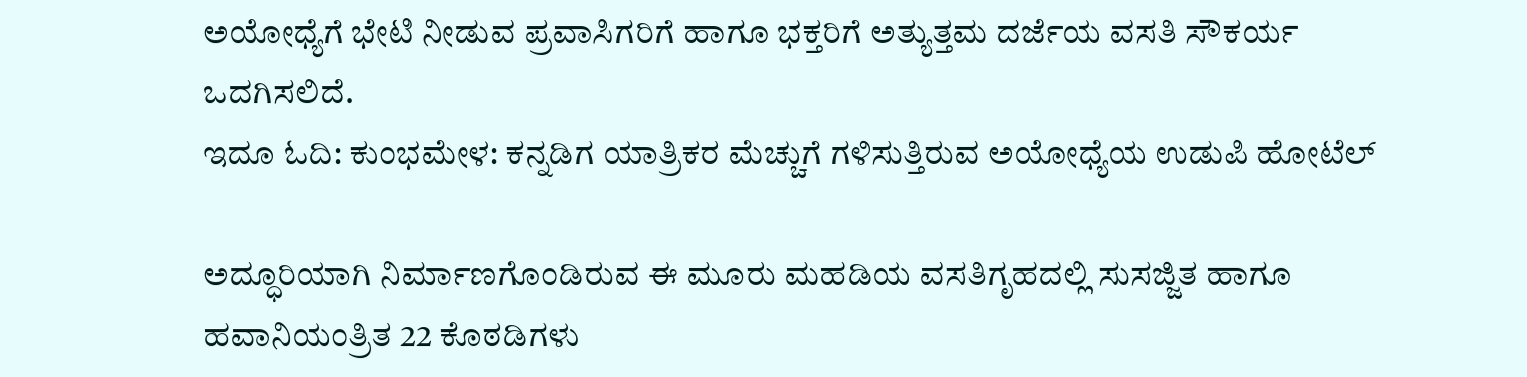ಅಯೋಧ್ಯೆಗೆ ಭೇಟಿ ನೀಡುವ ಪ್ರವಾಸಿಗರಿಗೆ ಹಾಗೂ ಭಕ್ತರಿಗೆ ಅತ್ಯುತ್ತಮ ದರ್ಜೆಯ ವಸತಿ ಸೌಕರ್ಯ ಒದಗಿಸಲಿದೆ.
ಇದೂ ಓದಿ: ಕುಂಭಮೇಳ: ಕನ್ನಡಿಗ ಯಾತ್ರಿಕರ ಮೆಚ್ಚುಗೆ ಗಳಿಸುತ್ತಿರುವ ಅಯೋಧ್ಯೆಯ ಉಡುಪಿ ಹೋಟೆಲ್

ಅದ್ಧೂರಿಯಾಗಿ ನಿರ್ಮಾಣಗೊಂಡಿರುವ ಈ ಮೂರು ಮಹಡಿಯ ವಸತಿಗೃಹದಲ್ಲಿ ಸುಸಜ್ಜಿತ ಹಾಗೂ ಹವಾನಿಯಂತ್ರಿತ 22 ಕೊಠಡಿಗಳು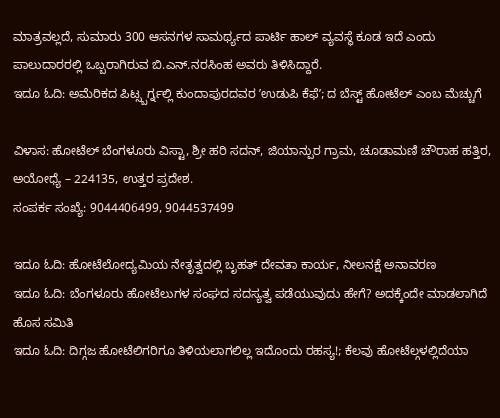ಮಾತ್ರವಲ್ಲದೆ, ಸುಮಾರು 300 ಆಸನಗಳ ಸಾಮರ್ಥ್ಯದ ಪಾರ್ಟಿ ಹಾಲ್ ವ್ಯವಸ್ಥೆ ಕೂಡ ಇದೆ ಎಂದು ಪಾಲುದಾರರಲ್ಲಿ ಒಬ್ಬರಾಗಿರುವ ಬಿ.ಎನ್.ನರಸಿಂಹ ಅವರು ತಿಳಿಸಿದ್ದಾರೆ.
ಇದೂ ಓದಿ: ಅಮೆರಿಕದ ಪಿಟ್ಸ್ಬರ್ಗ್ನಲ್ಲಿ ಕುಂದಾಪುರದವರ ʼಉಡುಪಿ ಕೆಫೆʼ; ದ ಬೆಸ್ಟ್ ಹೋಟೆಲ್ ಎಂಬ ಮೆಚ್ಚುಗೆ

ವಿಳಾಸ: ಹೋಟೆಲ್ ಬೆಂಗಳೂರು ವಿಸ್ಟಾ, ಶ್ರೀ ಹರಿ ಸದನ್, ಜಿಯಾನ್ಪುರ ಗ್ರಾಮ, ಚೂಡಾಮಣಿ ಚೌರಾಹ ಹತ್ತಿರ, ಅಯೋಧ್ಯೆ – 224135, ಉತ್ತರ ಪ್ರದೇಶ.
ಸಂಪರ್ಕ ಸಂಖ್ಯೆ: 9044406499, 9044537499

ಇದೂ ಓದಿ: ಹೋಟೆಲೋದ್ಯಮಿಯ ನೇತೃತ್ವದಲ್ಲಿ ಬೃಹತ್ ದೇವತಾ ಕಾರ್ಯ, ನೀಲನಕ್ಷೆ ಅನಾವರಣ
ಇದೂ ಓದಿ: ಬೆಂಗಳೂರು ಹೋಟೆಲುಗಳ ಸಂಘದ ಸದಸ್ಯತ್ವ ಪಡೆಯುವುದು ಹೇಗೆ? ಅದಕ್ಕೆಂದೇ ಮಾಡಲಾಗಿದೆ ಹೊಸ ಸಮಿತಿ
ಇದೂ ಓದಿ: ದಿಗ್ಗಜ ಹೋಟೆಲಿಗರಿಗೂ ತಿಳಿಯಲಾಗಲಿಲ್ಲ ಇದೊಂದು ರಹಸ್ಯ!; ಕೆಲವು ಹೋಟೆಲ್ಗಳಲ್ಲಿದೆಯಾ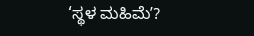‘ಸ್ಥಳ ಮಹಿಮೆʼ?